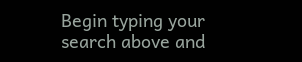Begin typing your search above and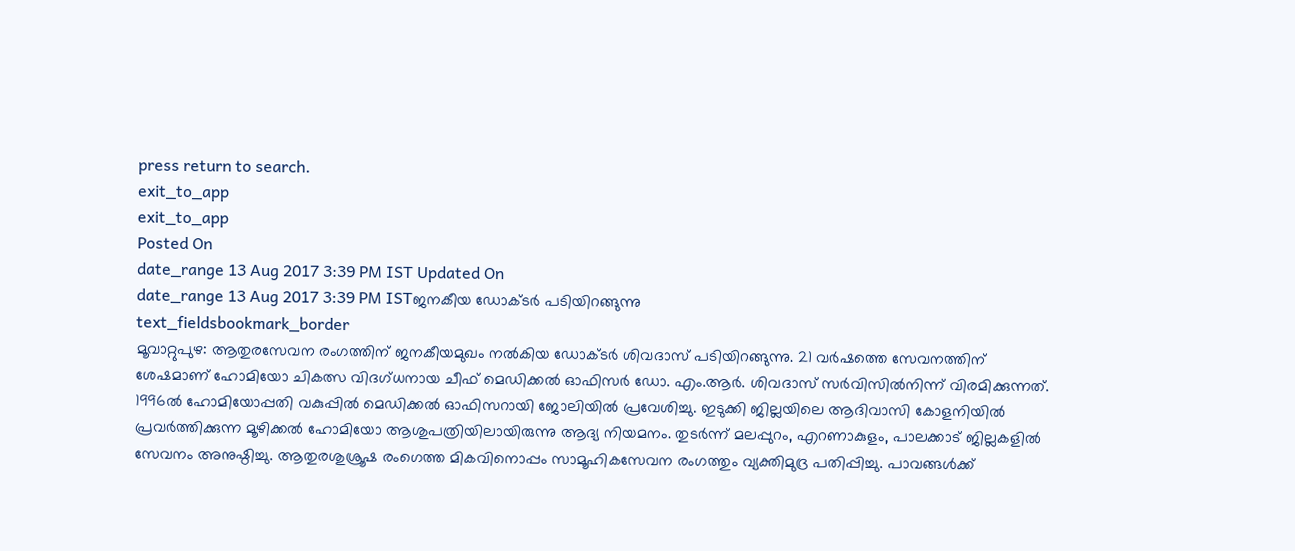press return to search.
exit_to_app
exit_to_app
Posted On
date_range 13 Aug 2017 3:39 PM IST Updated On
date_range 13 Aug 2017 3:39 PM ISTജനകീയ ഡോക്ടർ പടിയിറങ്ങുന്നു
text_fieldsbookmark_border
മൂവാറ്റുപുഴ: ആതുരസേവന രംഗത്തിന് ജനകീയമുഖം നൽകിയ ഡോക്ടർ ശിവദാസ് പടിയിറങ്ങുന്നു. 21 വർഷത്തെ സേവനത്തിന് ശേഷമാണ് ഹോമിയോ ചികത്സ വിദഗ്ധനായ ചീഫ് മെഡിക്കൽ ഓഫിസർ ഡോ. എം.ആർ. ശിവദാസ് സർവിസിൽനിന്ന് വിരമിക്കുന്നത്. 1996ൽ ഹോമിയോപ്പതി വകുപ്പിൽ മെഡിക്കൽ ഓഫിസറായി ജോലിയിൽ പ്രവേശിച്ചു. ഇടുക്കി ജില്ലയിലെ ആദിവാസി കോളനിയിൽ പ്രവർത്തിക്കുന്ന മൂഴിക്കൽ ഹോമിയോ ആശുപത്രിയിലായിരുന്നു ആദ്യ നിയമനം. തുടർന്ന് മലപ്പുറം, എറണാകുളം, പാലക്കാട് ജില്ലകളിൽ സേവനം അനുഷ്ഠിച്ചു. ആതുരശുശ്രൂഷ രംഗെത്ത മികവിനൊപ്പം സാമൂഹികസേവന രംഗത്തും വ്യക്തിമുദ്ര പതിപ്പിച്ചു. പാവങ്ങൾക്ക്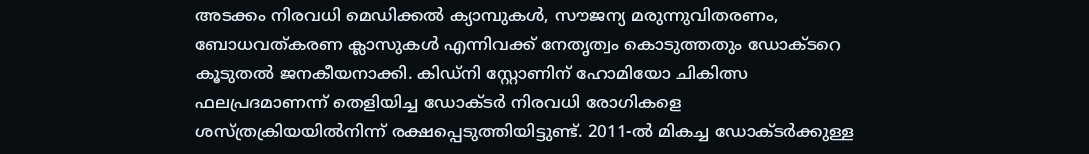അടക്കം നിരവധി മെഡിക്കൽ ക്യാമ്പുകൾ, സൗജന്യ മരുന്നുവിതരണം, ബോധവത്കരണ ക്ലാസുകൾ എന്നിവക്ക് നേതൃത്വം കൊടുത്തതും ഡോക്ടറെ കൂടുതൽ ജനകീയനാക്കി. കിഡ്നി സ്റ്റോണിന് ഹോമിയോ ചികിത്സ ഫലപ്രദമാണന്ന് തെളിയിച്ച ഡോക്ടർ നിരവധി രോഗികളെ ശസ്ത്രക്രിയയിൽനിന്ന് രക്ഷപ്പെടുത്തിയിട്ടുണ്ട്. 2011-ൽ മികച്ച ഡോക്ടർക്കുള്ള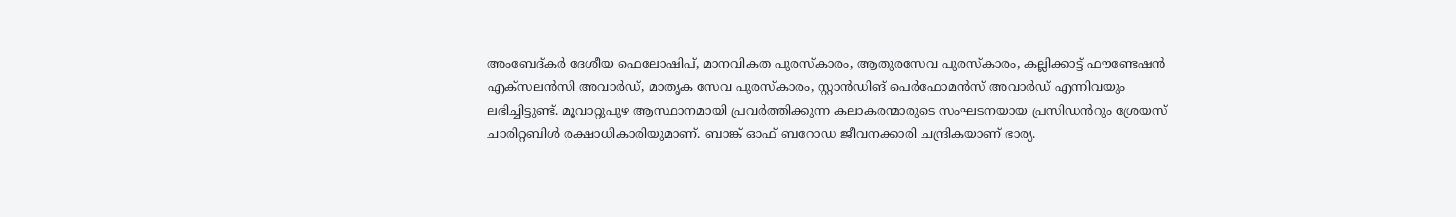അംബേദ്കർ ദേശീയ ഫെലോഷിപ്, മാനവികത പുരസ്കാരം, ആതുരസേവ പുരസ്കാരം, കല്ലിക്കാട്ട് ഫൗണ്ടേഷൻ എക്സലൻസി അവാർഡ്, മാതൃക സേവ പുരസ്കാരം, സ്റ്റാൻഡിങ് പെർഫോമൻസ് അവാർഡ് എന്നിവയും ലഭിച്ചിട്ടുണ്ട്. മൂവാറ്റുപുഴ ആസ്ഥാനമായി പ്രവർത്തിക്കുന്ന കലാകരന്മാരുടെ സംഘടനയായ പ്രസിഡൻറും ശ്രേയസ് ചാരിറ്റബിൾ രക്ഷാധികാരിയുമാണ്. ബാങ്ക് ഓഫ് ബറോഡ ജീവനക്കാരി ചന്ദ്രികയാണ് ഭാര്യ.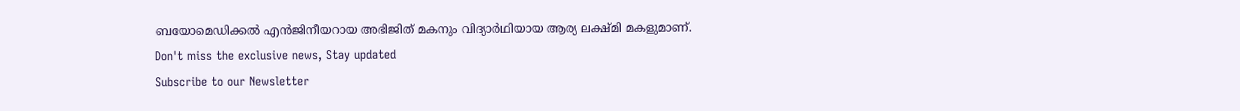ബയോമെഡിക്കൽ എൻജിനീയറായ അഭിജിത് മകനും വിദ്യാർഥിയായ ആര്യ ലക്ഷ്മി മകളുമാണ്.
Don't miss the exclusive news, Stay updated
Subscribe to our Newsletter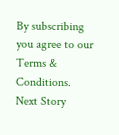By subscribing you agree to our Terms & Conditions.
Next Story